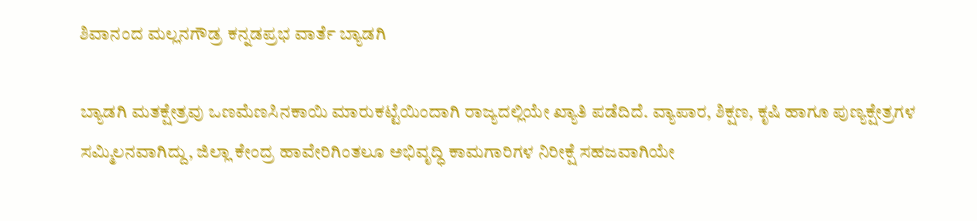ಶಿವಾನಂದ ಮಲ್ಲನಗೌಡ್ರ ಕನ್ನಡಪ್ರಭ ವಾರ್ತೆ ಬ್ಯಾಡಗಿ

ಬ್ಯಾಡಗಿ ಮತಕ್ಷೇತ್ರವು ಒಣಮೆಣಸಿನಕಾಯಿ ಮಾರುಕಟ್ಟೆಯಿಂದಾಗಿ ರಾಜ್ಯದಲ್ಲಿಯೇ ಖ್ಯಾತಿ ಪಡೆದಿದೆ. ವ್ಯಾಪಾರ, ಶಿಕ್ಷಣ, ಕೃಷಿ ಹಾಗೂ ಪುಣ್ಯಕ್ಷೇತ್ರಗಳ ಸಮ್ಮಿಲನವಾಗಿದ್ದು, ಜಿಲ್ಲಾ ಕೇಂದ್ರ ಹಾವೇರಿಗಿಂತಲೂ ಅಭಿವೃದ್ಧಿ ಕಾಮಗಾರಿಗಳ ನಿರೀಕ್ಷೆ ಸಹಜವಾಗಿಯೇ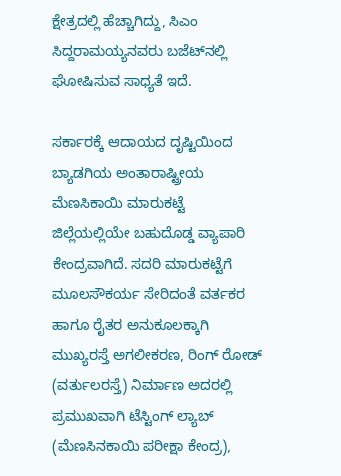ಕ್ಷೇತ್ರದಲ್ಲಿ ಹೆಚ್ಚಾಗಿದ್ದು, ಸಿಎಂ ಸಿದ್ದರಾಮಯ್ಯನವರು ಬಜೆಟ್‌ನಲ್ಲಿ ಘೋಷಿಸುವ ಸಾಧ್ಯತೆ ಇದೆ.

ಸರ್ಕಾರಕ್ಕೆ ಆದಾಯದ ದೃಷ್ಟಿಯಿಂದ ಬ್ಯಾಡಗಿಯ ಅಂತಾರಾಷ್ಟ್ರೀಯ ಮೆಣಸಿಕಾಯಿ ಮಾರುಕಟ್ಟೆ ಜಿಲ್ಲೆಯಲ್ಲಿಯೇ ಬಹುದೊಡ್ಡ ವ್ಯಾಪಾರಿ ಕೇಂದ್ರವಾಗಿದೆ. ಸದರಿ ಮಾರುಕಟ್ಟೆಗೆ ಮೂಲಸೌಕರ್ಯ ಸೇರಿದಂತೆ ವರ್ತಕರ ಹಾಗೂ ರೈತರ ಅನುಕೂಲಕ್ಕಾಗಿ ಮುಖ್ಯರಸ್ತೆ ಅಗಲೀಕರಣ, ರಿಂಗ್ ರೋಡ್ (ವರ್ತುಲರಸ್ತೆ) ನಿರ್ಮಾಣ ಅದರಲ್ಲಿ ಪ್ರಮುಖವಾಗಿ ಟೆಸ್ಟಿಂಗ್ ಲ್ಯಾಬ್ (ಮೆಣಸಿನಕಾಯಿ ಪರೀಕ್ಷಾ ಕೇಂದ್ರ),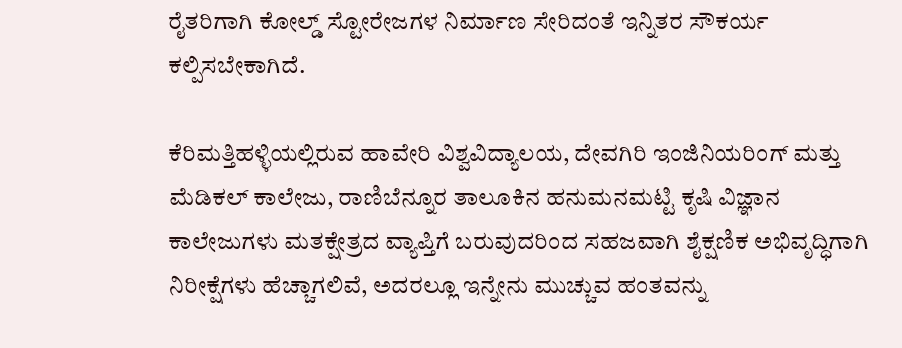ರೈತರಿಗಾಗಿ ಕೋಲ್ಡ್ ಸ್ಟೋರೇಜಗಳ ನಿರ್ಮಾಣ ಸೇರಿದಂತೆ ಇನ್ನಿತರ ಸೌಕರ್ಯ ಕಲ್ಪಿಸಬೇಕಾಗಿದೆ.

ಕೆರಿಮತ್ತಿಹಳ್ಳಿಯಲ್ಲಿರುವ ಹಾವೇರಿ ವಿಶ್ವವಿದ್ಯಾಲಯ, ದೇವಗಿರಿ ಇಂಜಿನಿಯರಿಂಗ್ ಮತ್ತು ಮೆಡಿಕಲ್ ಕಾಲೇಜು, ರಾಣಿಬೆನ್ನೂರ ತಾಲೂಕಿನ ಹನುಮನಮಟ್ಟಿ ಕೃಷಿ ವಿಜ್ಞಾನ ಕಾಲೇಜುಗಳು ಮತಕ್ಷೇತ್ರದ ವ್ಯಾಪ್ತಿಗೆ ಬರುವುದರಿಂದ ಸಹಜವಾಗಿ ಶೈಕ್ಷಣಿಕ ಅಭಿವೃದ್ಧಿಗಾಗಿ ನಿರೀಕ್ಷೆಗಳು ಹೆಚ್ಚಾಗಲಿವೆ, ಅದರಲ್ಲೂ ಇನ್ನೇನು ಮುಚ್ಚುವ ಹಂತವನ್ನು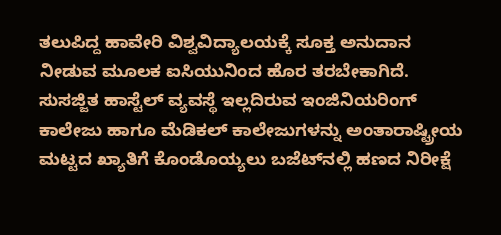ತಲುಪಿದ್ದ ಹಾವೇರಿ ವಿಶ್ವವಿದ್ಯಾಲಯಕ್ಕೆ ಸೂಕ್ತ ಅನುದಾನ ನೀಡುವ ಮೂಲಕ ಐಸಿಯುನಿಂದ ಹೊರ ತರಬೇಕಾಗಿದೆ. ಸುಸಜ್ಜಿತ ಹಾಸ್ಟೆಲ್ ವ್ಯವಸ್ಥೆ ಇಲ್ಲದಿರುವ ಇಂಜಿನಿಯರಿಂಗ್ ಕಾಲೇಜು ಹಾಗೂ ಮೆಡಿಕಲ್ ಕಾಲೇಜುಗಳನ್ನು ಅಂತಾರಾಷ್ಟ್ರೀಯ ಮಟ್ಟದ ಖ್ಯಾತಿಗೆ ಕೊಂಡೊಯ್ಯಲು ಬಜೆಟ್‌ನಲ್ಲಿ ಹಣದ ನಿರೀಕ್ಷೆ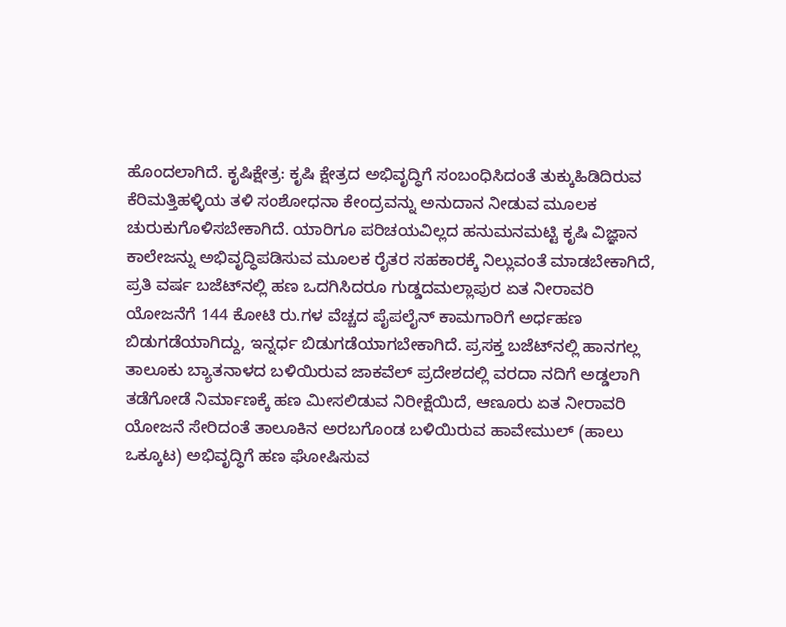ಹೊಂದಲಾಗಿದೆ. ಕೃಷಿಕ್ಷೇತ್ರ: ಕೃಷಿ ಕ್ಷೇತ್ರದ ಅಭಿವೃದ್ಧಿಗೆ ಸಂಬಂಧಿಸಿದಂತೆ ತುಕ್ಕುಹಿಡಿದಿರುವ ಕೆರಿಮತ್ತಿಹಳ್ಳಿಯ ತಳಿ ಸಂಶೋಧನಾ ಕೇಂದ್ರವನ್ನು ಅನುದಾನ ನೀಡುವ ಮೂಲಕ ಚುರುಕುಗೊಳಿಸಬೇಕಾಗಿದೆ. ಯಾರಿಗೂ ಪರಿಚಯವಿಲ್ಲದ ಹನುಮನಮಟ್ಟಿ ಕೃಷಿ ವಿಜ್ಞಾನ ಕಾಲೇಜನ್ನು ಅಭಿವೃದ್ಧಿಪಡಿಸುವ ಮೂಲಕ ರೈತರ ಸಹಕಾರಕ್ಕೆ ನಿಲ್ಲುವಂತೆ ಮಾಡಬೇಕಾಗಿದೆ, ಪ್ರತಿ ವರ್ಷ ಬಜೆಟ್‌ನಲ್ಲಿ ಹಣ ಒದಗಿಸಿದರೂ ಗುಡ್ಡದಮಲ್ಲಾಪುರ ಏತ ನೀರಾವರಿ ಯೋಜನೆಗೆ 144 ಕೋಟಿ ರು.ಗಳ ವೆಚ್ಚದ ಪೈಪಲೈನ್ ಕಾಮಗಾರಿಗೆ ಅರ್ಧಹಣ ಬಿಡುಗಡೆಯಾಗಿದ್ದು, ಇನ್ನರ್ಧ ಬಿಡುಗಡೆಯಾಗಬೇಕಾಗಿದೆ. ಪ್ರಸಕ್ತ ಬಜೆಟ್‌ನಲ್ಲಿ ಹಾನಗಲ್ಲ ತಾಲೂಕು ಬ್ಯಾತನಾಳದ ಬಳಿಯಿರುವ ಜಾಕವೆಲ್ ಪ್ರದೇಶದಲ್ಲಿ ವರದಾ ನದಿಗೆ ಅಡ್ಡಲಾಗಿ ತಡೆಗೋಡೆ ನಿರ್ಮಾಣಕ್ಕೆ ಹಣ ಮೀಸಲಿಡುವ ನಿರೀಕ್ಷೆಯಿದೆ, ಆಣೂರು ಏತ ನೀರಾವರಿ ಯೋಜನೆ ಸೇರಿದಂತೆ ತಾಲೂಕಿನ ಅರಬಗೊಂಡ ಬಳಿಯಿರುವ ಹಾವೇಮುಲ್ (ಹಾಲು ಒಕ್ಕೂಟ) ಅಭಿವೃದ್ಧಿಗೆ ಹಣ ಘೋಷಿಸುವ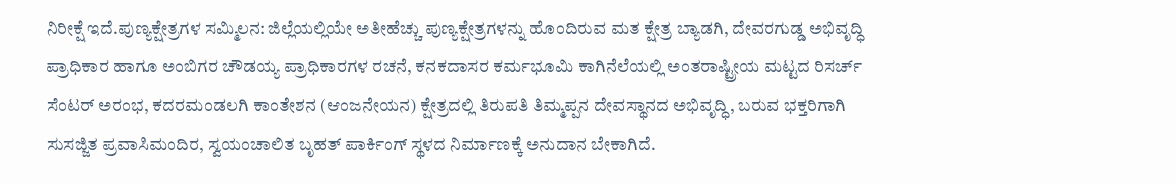ನಿರೀಕ್ಷೆ ಇದೆ.ಪುಣ್ಯಕ್ಷೇತ್ರಗಳ ಸಮ್ಮಿಲನ: ಜಿಲ್ಲೆಯಲ್ಲಿಯೇ ಅತೀಹೆಚ್ಚು ಪುಣ್ಯಕ್ಷೇತ್ರಗಳನ್ನು ಹೊಂದಿರುವ ಮತ ಕ್ಷೇತ್ರ ಬ್ಯಾಡಗಿ, ದೇವರಗುಡ್ಡ ಅಭಿವೃದ್ಧಿ ಪ್ರಾಧಿಕಾರ ಹಾಗೂ ಅಂಬಿಗರ ಚೌಡಯ್ಯ ಪ್ರಾಧಿಕಾರಗಳ ರಚನೆ, ಕನಕದಾಸರ ಕರ್ಮಭೂಮಿ ಕಾಗಿನೆಲೆಯಲ್ಲಿ ಅಂತರಾಷ್ಟ್ರೀಯ ಮಟ್ಟದ ರಿಸರ್ಚ್ ಸೆಂಟರ್ ಅರಂಭ, ಕದರಮಂಡಲಗಿ ಕಾಂತೇಶನ (ಆಂಜನೇಯನ) ಕ್ಷೇತ್ರದಲ್ಲಿ ತಿರುಪತಿ ತಿಮ್ಮಪ್ಪನ ದೇವಸ್ಥಾನದ ಅಭಿವೃದ್ಧಿ, ಬರುವ ಭಕ್ತರಿಗಾಗಿ ಸುಸಜ್ಜಿತ ಪ್ರವಾಸಿಮಂದಿರ, ಸ್ವಯಂಚಾಲಿತ ಬೃಹತ್ ಪಾರ್ಕಿಂಗ್ ಸ್ಥಳದ ನಿರ್ಮಾಣಕ್ಕೆ ಅನುದಾನ ಬೇಕಾಗಿದೆ.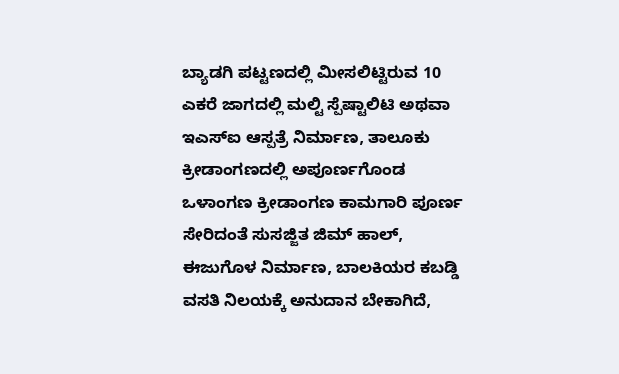ಬ್ಯಾಡಗಿ ಪಟ್ಟಣದಲ್ಲಿ ಮೀಸಲಿಟ್ಟಿರುವ 10 ಎಕರೆ ಜಾಗದಲ್ಲಿ ಮಲ್ಟಿ ಸ್ಪೆಷ್ಟಾಲಿಟಿ ಅಥವಾ ಇಎಸ್ಐ ಆಸ್ಪತ್ರೆ ನಿರ್ಮಾಣ, ತಾಲೂಕು ಕ್ರೀಡಾಂಗಣದಲ್ಲಿ ಅಪೂರ್ಣಗೊಂಡ ಒಳಾಂಗಣ ಕ್ರೀಡಾಂಗಣ ಕಾಮಗಾರಿ ಪೂರ್ಣ ಸೇರಿದಂತೆ ಸುಸಜ್ಜಿತ ಜಿಮ್ ಹಾಲ್, ಈಜುಗೊಳ ನಿರ್ಮಾಣ, ಬಾಲಕಿಯರ ಕಬಡ್ಡಿ ವಸತಿ ನಿಲಯಕ್ಕೆ ಅನುದಾನ ಬೇಕಾಗಿದೆ,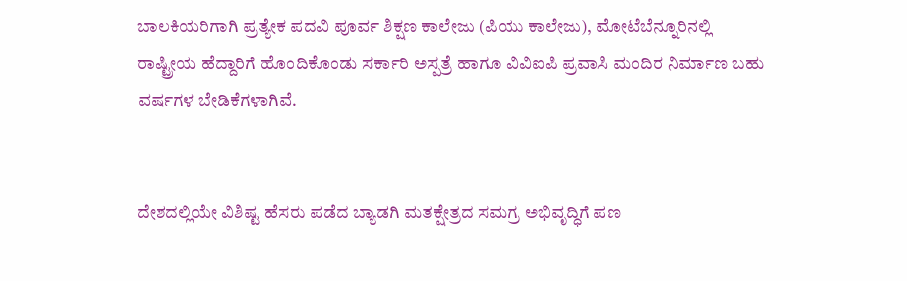ಬಾಲಕಿಯರಿಗಾಗಿ ಪ್ರತ್ಯೇಕ ಪದವಿ ಪೂರ್ವ ಶಿಕ್ಷಣ ಕಾಲೇಜು (ಪಿಯು ಕಾಲೇಜು), ಮೋಟೆಬೆನ್ನೂರಿನಲ್ಲಿ ರಾಷ್ಟ್ರೀಯ ಹೆದ್ದಾರಿಗೆ ಹೊಂದಿಕೊಂಡು ಸರ್ಕಾರಿ ಅಸ್ಪತ್ರೆ ಹಾಗೂ ವಿವಿಐಪಿ ಪ್ರವಾಸಿ ಮಂದಿರ ನಿರ್ಮಾಣ ಬಹು ವರ್ಷಗಳ ಬೇಡಿಕೆಗಳಾಗಿವೆ.


ದೇಶದಲ್ಲಿಯೇ ವಿಶಿಷ್ಟ ಹೆಸರು ಪಡೆದ ಬ್ಯಾಡಗಿ ಮತಕ್ಷೇತ್ರದ ಸಮಗ್ರ ಅಭಿವೃದ್ಧಿಗೆ ಪಣ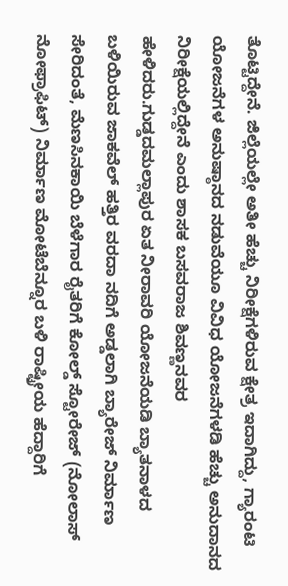ತೊಟ್ಟಿದ್ದೇನೆ. ಜಿಲ್ಲೆಯಲ್ಲೇ ಅತೀ ಹೆಚ್ಚು ನಿರೀಕ್ಷೆಗಳಿರುವ ಕ್ಷೇತ್ರ ಇದಾಗಿದ್ದು, ಗ್ಯಾರಂಟಿ ಯೋಜನೆಗಳ ಅನುಷ್ಠಾನದ ನಡುವೆಯೂ ವಿವಿಧ ಯೋಜನೆಗಳಡಿ ಹೆಚ್ಚು ಅನುದಾನದ ನಿರೀಕ್ಷೆಯಲ್ಲಿದ್ದೇನೆ ಎಂದು ಶಾಸಕ ಬಸವರಾಜ ಶಿವಣ್ಣನವರ ಹೇಳಿದರು.ಗುಡ್ಡದಮಲ್ಲಾಪುರ ಏತ ನೀರಾವರಿ ಯೋಜನೆಯಡಿ ಬ್ಯಾತನಾಳದ ಬಳಿಯಿರುವ ಜಾಕವೆಲ್ ಹತ್ತಿರ ವರದಾ ನದಿಗೆ ಅಡ್ಡಲಾಗಿ ಬ್ಯಾರೇಜ್ ನಿರ್ಮಾಣ ಸೇರಿದಂತೆ, ಮೆಣಸಿನಕಾಯಿ ಬೆಳೆಗಾರ ರೈತರಿಗೆ ಕೋಲ್ಡ್ ಸ್ಟೋರೇಜ್ (ನೋಲಾಸ್ ನೋಫ್ರಾಫಿಟ್) ನಿರ್ಮಾಣ ಮೋಟೆಬೆನ್ನೂರ ಬಳಿ ರಾಷ್ಟ್ರೀಯ ಹೆದ್ದಾರಿಗೆ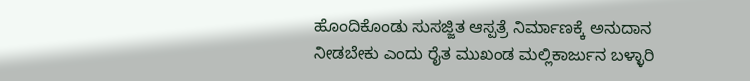ಹೊಂದಿಕೊಂಡು ಸುಸಜ್ಜಿತ ಆಸ್ಪತ್ರೆ ನಿರ್ಮಾಣಕ್ಕೆ ಅನುದಾನ ನೀಡಬೇಕು ಎಂದು ರೈತ ಮುಖಂಡ ಮಲ್ಲಿಕಾರ್ಜುನ ಬಳ್ಳಾರಿ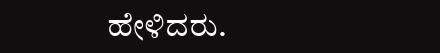ಹೇಳಿದರು.